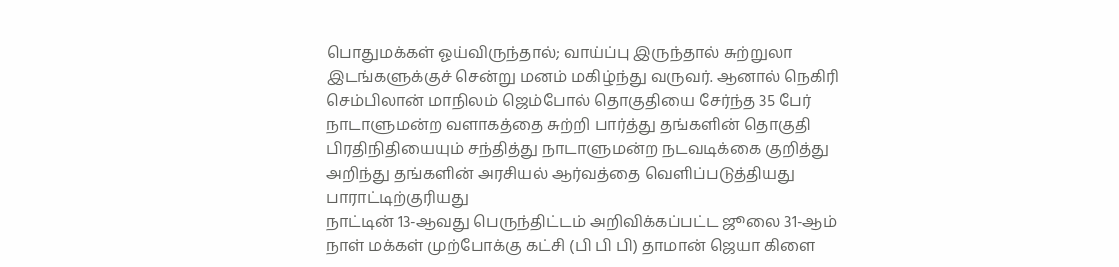பொதுமக்கள் ஓய்விருந்தால்; வாய்ப்பு இருந்தால் சுற்றுலா இடங்களுக்குச் சென்று மனம் மகிழ்ந்து வருவர். ஆனால் நெகிரி செம்பிலான் மாநிலம் ஜெம்போல் தொகுதியை சேர்ந்த 35 பேர் நாடாளுமன்ற வளாகத்தை சுற்றி பார்த்து தங்களின் தொகுதி பிரதிநிதியையும் சந்தித்து நாடாளுமன்ற நடவடிக்கை குறித்து அறிந்து தங்களின் அரசியல் ஆர்வத்தை வெளிப்படுத்தியது பாராட்டிற்குரியது
நாட்டின் 13-ஆவது பெருந்திட்டம் அறிவிக்கப்பட்ட ஜூலை 31-ஆம் நாள் மக்கள் முற்போக்கு கட்சி (பி பி பி) தாமான் ஜெயா கிளை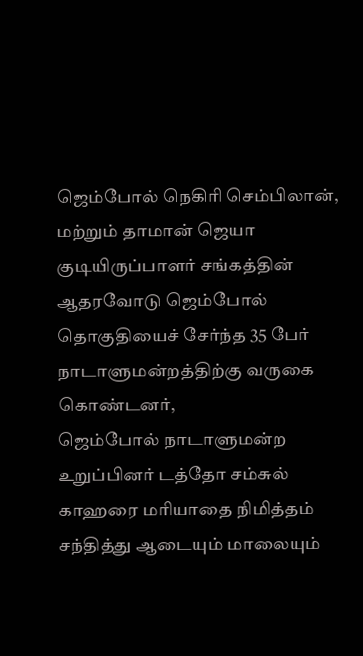ஜெம்போல் நெகிரி செம்பிலான், மற்றும் தாமான் ஜெயா குடியிருப்பாளர் சங்கத்தின் ஆதரவோடு ஜெம்போல் தொகுதியைச் சேர்ந்த 35 பேர் நாடாளுமன்றத்திற்கு வருகை கொண்டனர்,
ஜெம்போல் நாடாளுமன்ற உறுப்பினர் டத்தோ சம்சுல் காஹரை மரியாதை நிமித்தம் சந்தித்து ஆடையும் மாலையும்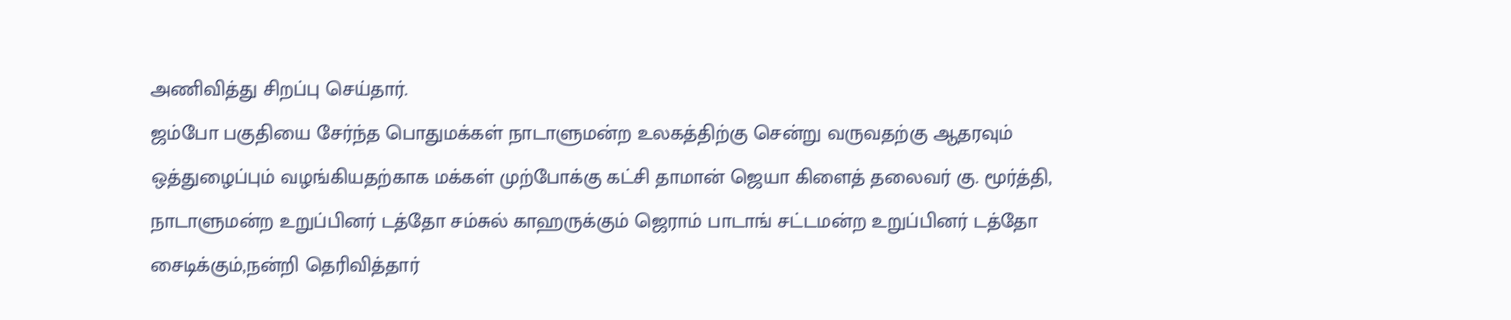அணிவித்து சிறப்பு செய்தார்.
ஜம்போ பகுதியை சேர்ந்த பொதுமக்கள் நாடாளுமன்ற உலகத்திற்கு சென்று வருவதற்கு ஆதரவும் ஒத்துழைப்பும் வழங்கியதற்காக மக்கள் முற்போக்கு கட்சி தாமான் ஜெயா கிளைத் தலைவர் கு. மூர்த்தி, நாடாளுமன்ற உறுப்பினர் டத்தோ சம்சுல் காஹருக்கும் ஜெராம் பாடாங் சட்டமன்ற உறுப்பினர் டத்தோ சைடிக்கும்,நன்றி தெரிவித்தார்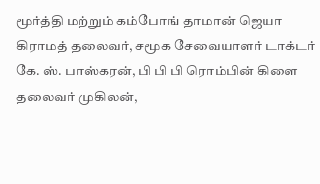மூர்த்தி மற்றும் கம்போங் தாமான் ஜெயா கிராமத் தலைவர், சமூக சேவையாளர் டாக்டர் கே. ஸ். பாஸ்கரன், பி பி பி ரொம்பின் கிளை தலைவர் முகிலன்,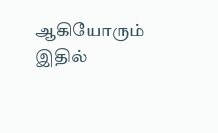ஆகியோரும் இதில்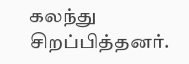கலந்து சிறப்பித்தனர்.